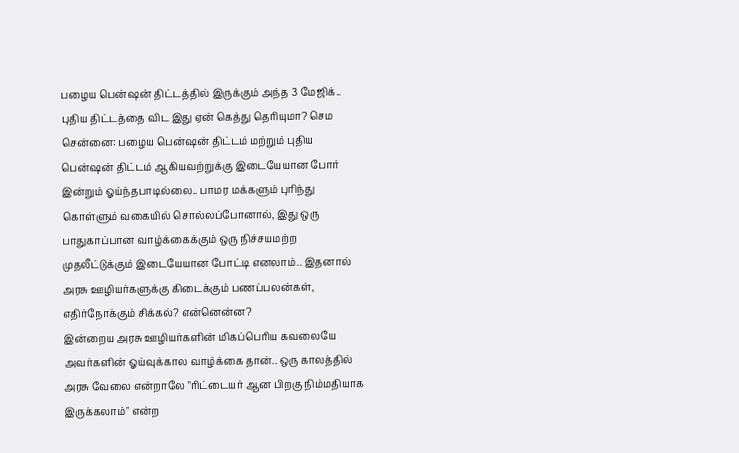பழைய பென்ஷன் திட்டத்தில் இருக்கும் அந்த 3 மேஜிக்.. புதிய திட்டத்தை விட இது ஏன் கெத்து தெரியுமா? செம
சென்னை: பழைய பென்ஷன் திட்டம் மற்றும் புதிய பென்ஷன் திட்டம் ஆகியவற்றுக்கு இடையேயான போர் இன்றும் ஓய்ந்தபாடில்லை.. பாமர மக்களும் புரிந்து கொள்ளும் வகையில் சொல்லப்போனால், இது ஒரு பாதுகாப்பான வாழ்க்கைக்கும் ஒரு நிச்சயமற்ற முதலீட்டுக்கும் இடையேயான போட்டி எனலாம்.. இதனால் அரசு ஊழியர்களுக்கு கிடைக்கும் பணப்பலன்கள், எதிர்நோக்கும் சிக்கல்? என்னென்ன?
இன்றைய அரசு ஊழியர்களின் மிகப்பெரிய கவலையே அவர்களின் ஓய்வுக்கால வாழ்க்கை தான்.. ஒரு காலத்தில் அரசு வேலை என்றாலே "ரிட்டையர் ஆன பிறகு நிம்மதியாக இருக்கலாம்" என்ற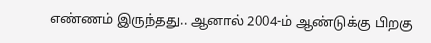எண்ணம் இருந்தது.. ஆனால் 2004-ம் ஆண்டுக்கு பிறகு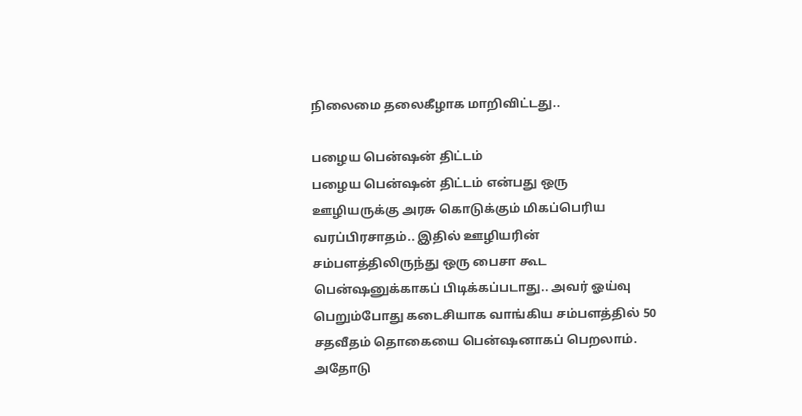நிலைமை தலைகீழாக மாறிவிட்டது..

பழைய பென்ஷன் திட்டம்
பழைய பென்ஷன் திட்டம் என்பது ஒரு ஊழியருக்கு அரசு கொடுக்கும் மிகப்பெரிய வரப்பிரசாதம்.. இதில் ஊழியரின் சம்பளத்திலிருந்து ஒரு பைசா கூட பென்ஷனுக்காகப் பிடிக்கப்படாது.. அவர் ஓய்வு பெறும்போது கடைசியாக வாங்கிய சம்பளத்தில் 50 சதவீதம் தொகையை பென்ஷனாகப் பெறலாம். அதோடு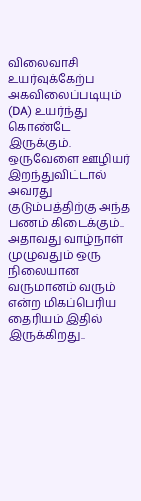விலைவாசி உயர்வுக்கேற்ப அகவிலைப்படியும் (DA) உயர்ந்து கொண்டே இருக்கும்.
ஒருவேளை ஊழியர் இறந்துவிட்டால் அவரது குடும்பத்திற்கு அந்த பணம் கிடைக்கும்.. அதாவது வாழ்நாள் முழுவதும் ஒரு நிலையான வருமானம் வரும் என்ற மிகப்பெரிய தைரியம் இதில் இருக்கிறது..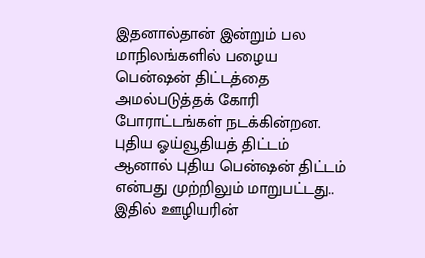இதனால்தான் இன்றும் பல மாநிலங்களில் பழைய பென்ஷன் திட்டத்தை அமல்படுத்தக் கோரி போராட்டங்கள் நடக்கின்றன.
புதிய ஓய்வூதியத் திட்டம்
ஆனால் புதிய பென்ஷன் திட்டம் என்பது முற்றிலும் மாறுபட்டது.. இதில் ஊழியரின்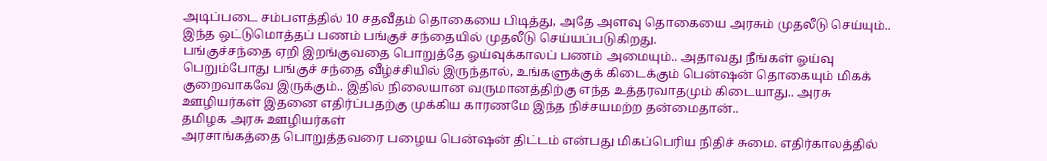அடிப்படை சம்பளத்தில் 10 சதவீதம் தொகையை பிடித்து, அதே அளவு தொகையை அரசும் முதலீடு செய்யும்.. இந்த ஒட்டுமொத்தப் பணம் பங்குச் சந்தையில் முதலீடு செய்யப்படுகிறது.
பங்குச்சந்தை ஏறி இறங்குவதை பொறுத்தே ஓய்வுக்காலப் பணம் அமையும்.. அதாவது நீங்கள் ஓய்வு பெறும்போது பங்குச் சந்தை வீழ்ச்சியில் இருந்தால், உங்களுக்குக் கிடைக்கும் பென்ஷன் தொகையும் மிகக் குறைவாகவே இருக்கும்.. இதில் நிலையான வருமானத்திற்கு எந்த உத்தரவாதமும் கிடையாது.. அரசு ஊழியர்கள் இதனை எதிர்ப்பதற்கு முக்கிய காரணமே இந்த நிச்சயமற்ற தன்மைதான்..
தமிழக அரசு ஊழியர்கள்
அரசாங்கத்தை பொறுத்தவரை பழைய பென்ஷன் திட்டம் என்பது மிகப்பெரிய நிதிச் சுமை. எதிர்காலத்தில்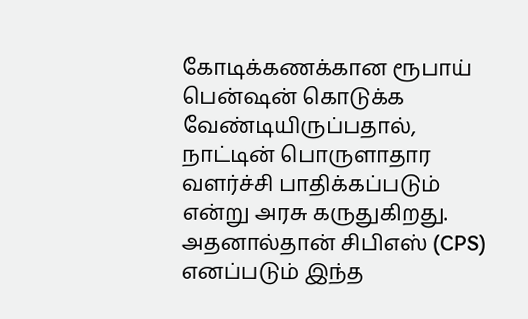கோடிக்கணக்கான ரூபாய் பென்ஷன் கொடுக்க வேண்டியிருப்பதால், நாட்டின் பொருளாதார வளர்ச்சி பாதிக்கப்படும் என்று அரசு கருதுகிறது.
அதனால்தான் சிபிஎஸ் (CPS) எனப்படும் இந்த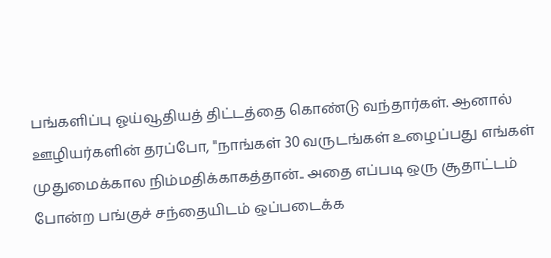பங்களிப்பு ஓய்வூதியத் திட்டத்தை கொண்டு வந்தார்கள். ஆனால் ஊழியர்களின் தரப்போ, "நாங்கள் 30 வருடங்கள் உழைப்பது எங்கள் முதுமைக்கால நிம்மதிக்காகத்தான்.. அதை எப்படி ஒரு சூதாட்டம் போன்ற பங்குச் சந்தையிடம் ஒப்படைக்க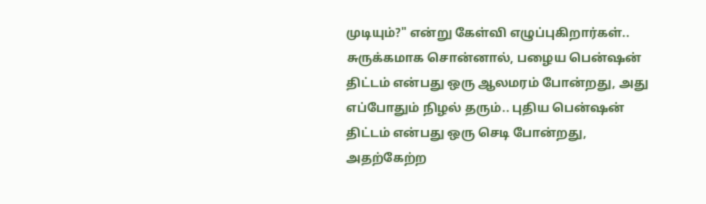முடியும்?" என்று கேள்வி எழுப்புகிறார்கள்..
சுருக்கமாக சொன்னால், பழைய பென்ஷன் திட்டம் என்பது ஒரு ஆலமரம் போன்றது, அது எப்போதும் நிழல் தரும்.. புதிய பென்ஷன் திட்டம் என்பது ஒரு செடி போன்றது, அதற்கேற்ற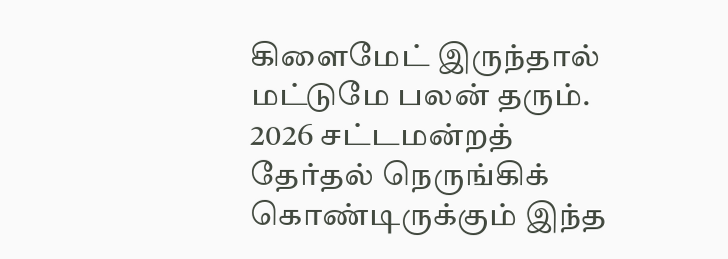கிளைமேட் இருந்தால் மட்டுமே பலன் தரும். 2026 சட்டமன்றத் தேர்தல் நெருங்கிக் கொண்டிருக்கும் இந்த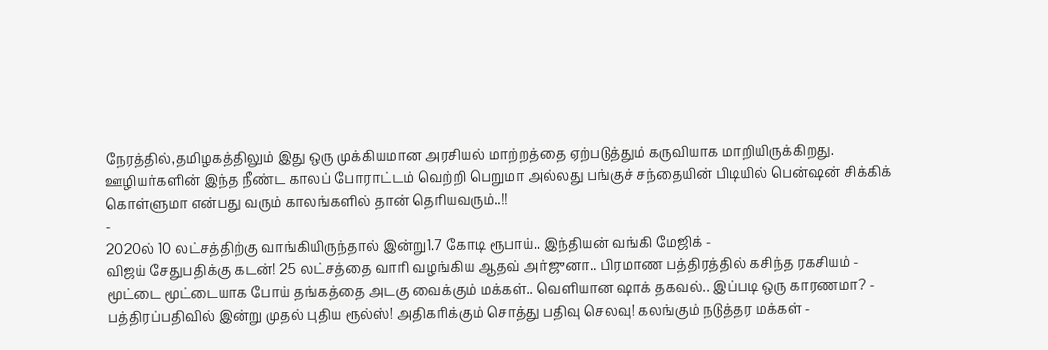நேரத்தில்,தமிழகத்திலும் இது ஒரு முக்கியமான அரசியல் மாற்றத்தை ஏற்படுத்தும் கருவியாக மாறியிருக்கிறது.
ஊழியர்களின் இந்த நீண்ட காலப் போராட்டம் வெற்றி பெறுமா அல்லது பங்குச் சந்தையின் பிடியில் பென்ஷன் சிக்கிக் கொள்ளுமா என்பது வரும் காலங்களில் தான் தெரியவரும்..!!
-
2020ல் 10 லட்சத்திற்கு வாங்கியிருந்தால் இன்று1.7 கோடி ரூபாய்.. இந்தியன் வங்கி மேஜிக் -
விஜய் சேதுபதிக்கு கடன்! 25 லட்சத்தை வாரி வழங்கிய ஆதவ் அர்ஜுனா.. பிரமாண பத்திரத்தில் கசிந்த ரகசியம் -
மூட்டை மூட்டையாக போய் தங்கத்தை அடகு வைக்கும் மக்கள்.. வெளியான ஷாக் தகவல்.. இப்படி ஒரு காரணமா? -
பத்திரப்பதிவில் இன்று முதல் புதிய ரூல்ஸ்! அதிகரிக்கும் சொத்து பதிவு செலவு! கலங்கும் நடுத்தர மக்கள் -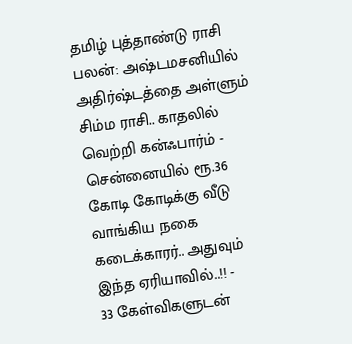தமிழ் புத்தாண்டு ராசி பலன்: அஷ்டமசனியில் அதிர்ஷ்டத்தை அள்ளும் சிம்ம ராசி.. காதலில் வெற்றி கன்ஃபார்ம் -
சென்னையில் ரூ.36 கோடி கோடிக்கு வீடு வாங்கிய நகை கடைக்காரர்.. அதுவும் இந்த ஏரியாவில்..!! -
33 கேள்விகளுடன்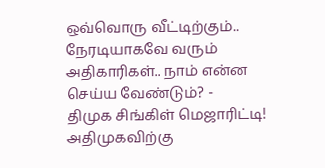ஒவ்வொரு வீட்டிற்கும்.. நேரடியாகவே வரும் அதிகாரிகள்.. நாம் என்ன செய்ய வேண்டும்? -
திமுக சிங்கிள் மெஜாரிட்டி! அதிமுகவிற்கு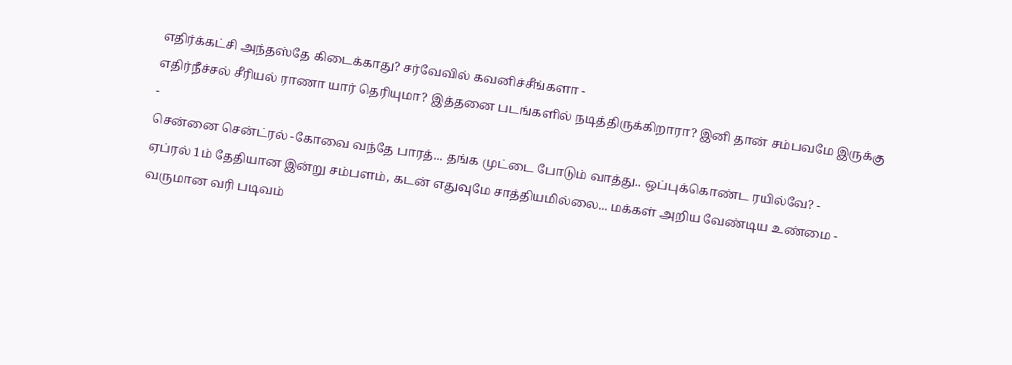எதிர்க்கட்சி அந்தஸ்தே கிடைக்காது? சர்வேவில் கவனிச்சீங்களா -
எதிர்நீச்சல் சீரியல் ராணா யார் தெரியுமா? இத்தனை படங்களில் நடித்திருக்கிறாரா? இனி தான் சம்பவமே இருக்கு -
சென்னை சென்ட்ரல் -கோவை வந்தே பாரத்... தங்க முட்டை போடும் வாத்து.. ஒப்புக்கொண்ட ரயில்வே? -
ஏப்ரல் 1ம் தேதியான இன்று சம்பளம், கடன் எதுவுமே சாத்தியமில்லை... மக்கள் அறிய வேண்டிய உண்மை -
வருமான வரி படிவம்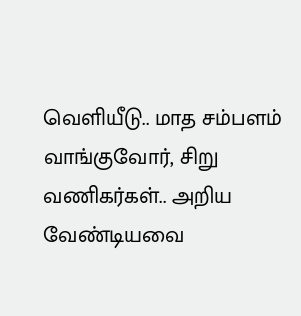வெளியீடு.. மாத சம்பளம் வாங்குவோர், சிறு வணிகர்கள்.. அறிய வேண்டியவை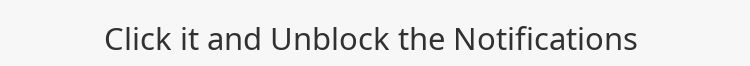Click it and Unblock the Notifications